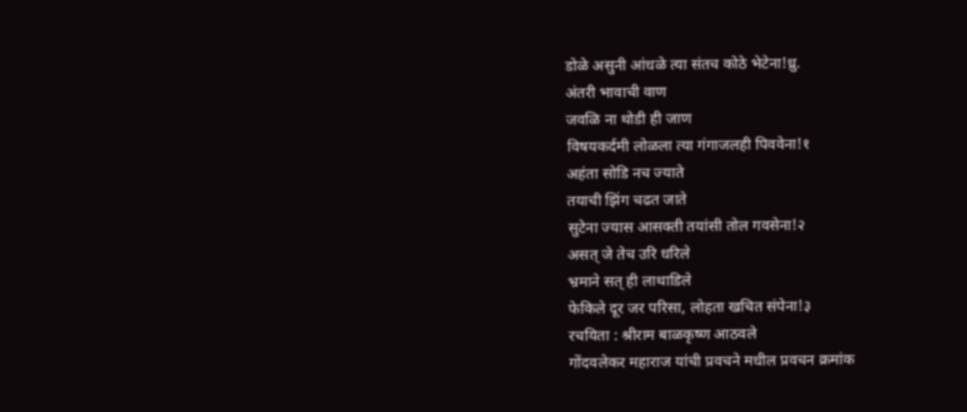डोळे असुनी आंधळे त्या संतच कोठे भेटेना!ध्रु.
अंतरी भावाची वाण
जवळि ना थोडी ही जाण
विषयकर्दमी लोळला त्या गंगाजलही पिववेना!१
अहंता सोडि नच ज्याते
तयाची झिंग चढत जाते
सुटेना ज्यास आसक्ती तयांसी तोल गवसेना!२
असत् जे तेच उरि धरिले
भ्रमाने सत् ही लाथाडिले
फेकिले दूर जर परिसा, लोहता खचित संपेना!३
रचयिता : श्रीराम बाळकृष्ण आठवले
गोंदवलेकर महाराज यांची प्रवचने मधील प्रवचन क्रमांक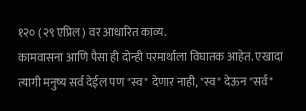१२० (२९ एप्रिल) वर आधारित काव्य.
कामवासना आणि पैसा ही दोन्ही परमार्थाला विघातक आहेत. एखादा त्यागी मनुष्य सर्व देईल पण "स्व" देणार नाही, "स्व" देऊन "सर्व"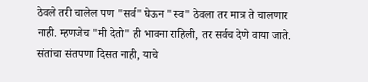ठेवले तरी चालेल पण "सर्व" घेऊन "स्व" ठेवला तर मात्र ते चालणार नाही. म्हणजेच "मी देतो" ही भावना राहिली, तर सर्वच देणे वाया जाते. संतांचा संतपणा दिसत नाही, याचे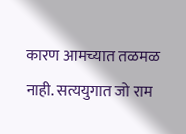कारण आमच्यात तळमळ नाही. सत्ययुगात जो राम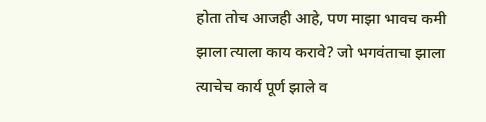होता तोच आजही आहे, पण माझा भावच कमी झाला त्याला काय करावे? जो भगवंताचा झाला त्याचेच कार्य पूर्ण झाले व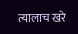त्यालाच खरे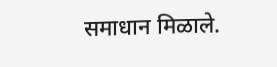समाधान मिळाले.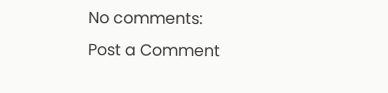No comments:
Post a Comment